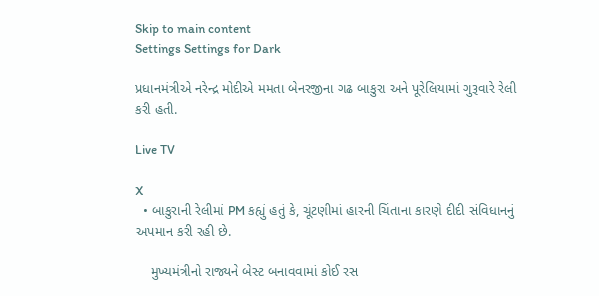Skip to main content
Settings Settings for Dark

પ્રધાનમંત્રીએ નરેન્દ્ર મોદીએ મમતા બેનરજીના ગઢ બાકુરા અને પૂરેલિયામાં ગુરૂવારે રેલી કરી હતી.

Live TV

X
  • બાકુરાની રેલીમાં PM કહ્યું હતું કે, ચૂંટણીમાં હારની ચિંતાના કારણે દીદી સંવિધાનનું અપમાન કરી રહી છે.

    મુખ્યમંત્રીનો રાજ્યને બેસ્ટ બનાવવામાં કોઈ રસ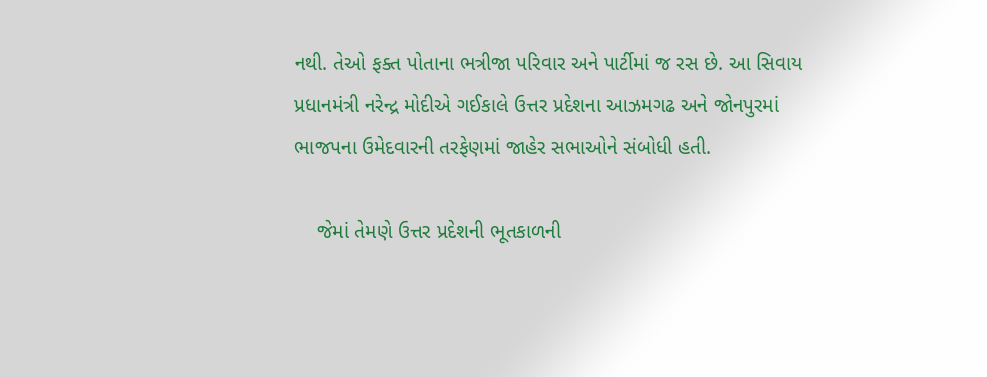નથી. તેઓ ફક્ત પોતાના ભત્રીજા પરિવાર અને પાર્ટીમાં જ રસ છે. આ સિવાય પ્રધાનમંત્રી નરેન્દ્ર મોદીએ ગઈકાલે ઉત્તર પ્રદેશના આઝમગઢ અને જોનપુરમાં ભાજપના ઉમેદવારની તરફેણમાં જાહેર સભાઓને સંબોધી હતી.

    જેમાં તેમણે ઉત્તર પ્રદેશની ભૂતકાળની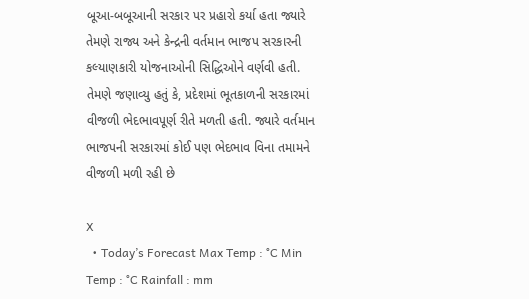બૂઆ-બબૂઆની સરકાર પર પ્રહારો કર્યા હતા જ્યારે તેમણે રાજ્ય અને કેન્દ્રની વર્તમાન ભાજપ સરકારની કલ્યાણકારી યોજનાઓની સિદ્ધિઓને વર્ણવી હતી. તેમણે જણાવ્યુ હતું કે, પ્રદેશમાં ભૂતકાળની સરકારમાં વીજળી ભેદભાવપૂર્ણ રીતે મળતી હતી. જ્યારે વર્તમાન ભાજપની સરકારમાં કોઈ પણ ભેદભાવ વિના તમામને વીજળી મળી રહી છે

X
  • Today’s Forecast Max Temp : °C Min Temp : °C Rainfall : mm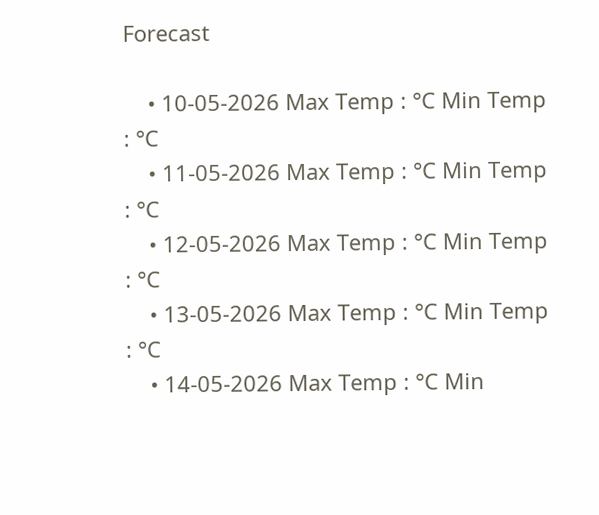Forecast

    • 10-05-2026 Max Temp : °C Min Temp : °C
    • 11-05-2026 Max Temp : °C Min Temp : °C
    • 12-05-2026 Max Temp : °C Min Temp : °C
    • 13-05-2026 Max Temp : °C Min Temp : °C
    • 14-05-2026 Max Temp : °C Min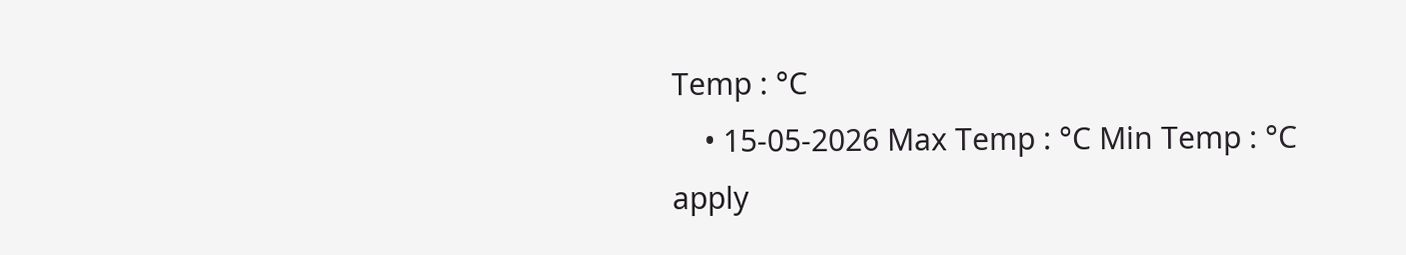Temp : °C
    • 15-05-2026 Max Temp : °C Min Temp : °C
apply